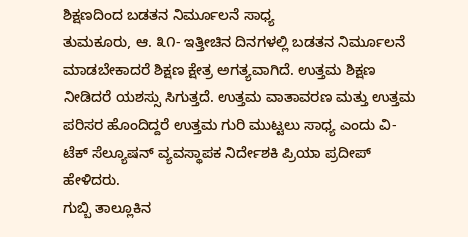ಶಿಕ್ಷಣದಿಂದ ಬಡತನ ನಿರ್ಮೂಲನೆ ಸಾಧ್ಯ
ತುಮಕೂರು, ಆ. ೩೧- ಇತ್ತೀಚಿನ ದಿನಗಳಲ್ಲಿ ಬಡತನ ನಿರ್ಮೂಲನೆ ಮಾಡಬೇಕಾದರೆ ಶಿಕ್ಷಣ ಕ್ಷೇತ್ರ ಅಗತ್ಯವಾಗಿದೆ. ಉತ್ತಮ ಶಿಕ್ಷಣ ನೀಡಿದರೆ ಯಶಸ್ಸು ಸಿಗುತ್ತದೆ. ಉತ್ತಮ ವಾತಾವರಣ ಮತ್ತು ಉತ್ತಮ ಪರಿಸರ ಹೊಂದಿದ್ದರೆ ಉತ್ತಮ ಗುರಿ ಮುಟ್ಟಲು ಸಾಧ್ಯ ಎಂದು ವಿ-ಟೆಕ್ ಸೆಲ್ಯೂಷನ್ ವ್ಯವಸ್ಥಾಪಕ ನಿರ್ದೇಶಕಿ ಪ್ರಿಯಾ ಪ್ರದೀಪ್ ಹೇಳಿದರು.
ಗುಬ್ಬಿ ತಾಲ್ಲೂಕಿನ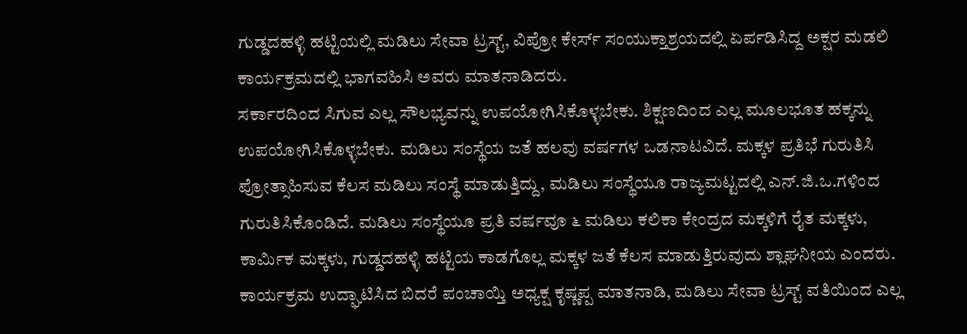ಗುಡ್ಡದಹಳ್ಳಿ ಹಟ್ಟಿಯಲ್ಲಿ ಮಡಿಲು ಸೇವಾ ಟ್ರಸ್ಟ್, ವಿಪ್ರೋ ಕೇರ್ಸ್ ಸಂಯುಕ್ತಾಶ್ರಯದಲ್ಲಿ ಏರ್ಪಡಿಸಿದ್ದ ಅಕ್ಷರ ಮಡಲಿ ಕಾರ್ಯಕ್ರಮದಲ್ಲಿ ಭಾಗವಹಿಸಿ ಅವರು ಮಾತನಾಡಿದರು.
ಸರ್ಕಾರದಿಂದ ಸಿಗುವ ಎಲ್ಲ ಸೌಲಭ್ಯವನ್ನು ಉಪಯೋಗಿಸಿಕೊಳ್ಳಬೇಕು. ಶಿಕ್ಷಣದಿಂದ ಎಲ್ಲ ಮೂಲಭೂತ ಹಕ್ಕನ್ನು ಉಪಯೋಗಿಸಿಕೊಳ್ಳಬೇಕು. ಮಡಿಲು ಸಂಸ್ಥೆಯ ಜತೆ ಹಲವು ವರ್ಷಗಳ ಒಡನಾಟವಿದೆ. ಮಕ್ಕಳ ಪ್ರತಿಭೆ ಗುರುತಿಸಿ ಪ್ರೋತ್ಸಾಹಿಸುವ ಕೆಲಸ ಮಡಿಲು ಸಂಸ್ಥೆ ಮಾಡುತ್ತಿದ್ದು, ಮಡಿಲು ಸಂಸ್ಥೆಯೂ ರಾಜ್ಯಮಟ್ಟದಲ್ಲಿ ಎನ್.ಜಿ.ಒ.ಗಳಿಂದ ಗುರುತಿಸಿಕೊಂಡಿದೆ. ಮಡಿಲು ಸಂಸ್ಥೆಯೂ ಪ್ರತಿ ವರ್ಷವೂ ೬ ಮಡಿಲು ಕಲಿಕಾ ಕೇಂದ್ರದ ಮಕ್ಕಳಿಗೆ ರೈತ ಮಕ್ಕಳು, ಕಾರ್ಮಿಕ ಮಕ್ಕಳು, ಗುಡ್ಡದಹಳ್ಳಿ ಹಟ್ಟಿಯ ಕಾಡಗೊಲ್ಲ ಮಕ್ಕಳ ಜತೆ ಕೆಲಸ ಮಾಡುತ್ತಿರುವುದು ಶ್ಲಾಘನೀಯ ಎಂದರು.
ಕಾರ್ಯಕ್ರಮ ಉದ್ಘಾಟಿಸಿದ ಬಿದರೆ ಪಂಚಾಯ್ತಿ ಅಧ್ಯಕ್ಷ ಕೃಷ್ಣಪ್ಪ ಮಾತನಾಡಿ, ಮಡಿಲು ಸೇವಾ ಟ್ರಸ್ಟ್ ವತಿಯಿಂದ ಎಲ್ಲ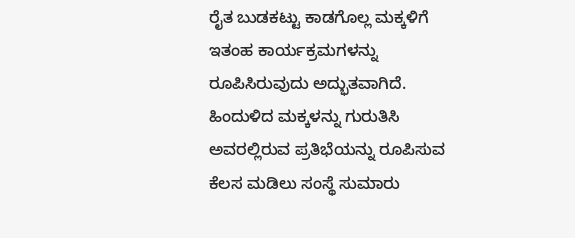ರೈತ ಬುಡಕಟ್ಟು ಕಾಡಗೊಲ್ಲ ಮಕ್ಕಳಿಗೆ ಇತಂಹ ಕಾರ್ಯಕ್ರಮಗಳನ್ನು ರೂಪಿಸಿರುವುದು ಅದ್ಭುತವಾಗಿದೆ. ಹಿಂದುಳಿದ ಮಕ್ಕಳನ್ನು ಗುರುತಿಸಿ ಅವರಲ್ಲಿರುವ ಪ್ರತಿಭೆಯನ್ನು ರೂಪಿಸುವ ಕೆಲಸ ಮಡಿಲು ಸಂಸ್ಥೆ ಸುಮಾರು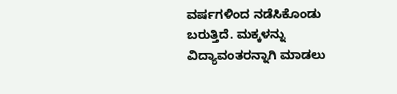ವರ್ಷಗಳಿಂದ ನಡೆಸಿಕೊಂಡು ಬರುತ್ತಿದೆ. ಮಕ್ಕಳನ್ನು ವಿದ್ಯಾವಂತರನ್ನಾಗಿ ಮಾಡಲು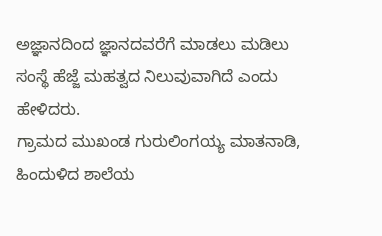ಅಜ್ಞಾನದಿಂದ ಜ್ಞಾನದವರೆಗೆ ಮಾಡಲು ಮಡಿಲು ಸಂಸ್ಥೆ ಹೆಜ್ಜೆ ಮಹತ್ವದ ನಿಲುವುವಾಗಿದೆ ಎಂದು ಹೇಳಿದರು.
ಗ್ರಾಮದ ಮುಖಂಡ ಗುರುಲಿಂಗಯ್ಯ ಮಾತನಾಡಿ, ಹಿಂದುಳಿದ ಶಾಲೆಯ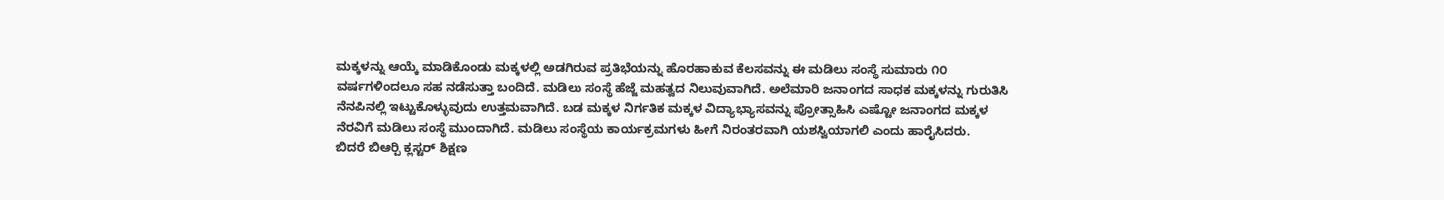ಮಕ್ಕಳನ್ನು ಆಯ್ಕೆ ಮಾಡಿಕೊಂಡು ಮಕ್ಕಳಲ್ಲಿ ಅಡಗಿರುವ ಪ್ರತಿಭೆಯನ್ನು ಹೊರಹಾಕುವ ಕೆಲಸವನ್ನು ಈ ಮಡಿಲು ಸಂಸ್ಥೆ ಸುಮಾರು ೧೦ ವರ್ಷಗಳಿಂದಲೂ ಸಹ ನಡೆಸುತ್ತಾ ಬಂದಿದೆ. ಮಡಿಲು ಸಂಸ್ಥೆ ಹೆಜ್ಜೆ ಮಹತ್ವದ ನಿಲುವುವಾಗಿದೆ. ಅಲೆಮಾರಿ ಜನಾಂಗದ ಸಾಧಕ ಮಕ್ಕಳನ್ನು ಗುರುತಿಸಿ ನೆನಪಿನಲ್ಲಿ ಇಟ್ಟುಕೊಳ್ಳುವುದು ಉತ್ತಮವಾಗಿದೆ. ಬಡ ಮಕ್ಕಳ ನಿರ್ಗತಿಕ ಮಕ್ಕಳ ವಿದ್ಯಾಭ್ಯಾಸವನ್ನು ಪ್ರೋತ್ಸಾಹಿಸಿ ಎಷ್ಟೋ ಜನಾಂಗದ ಮಕ್ಕಳ ನೆರವಿಗೆ ಮಡಿಲು ಸಂಸ್ಥೆ ಮುಂದಾಗಿದೆ. ಮಡಿಲು ಸಂಸ್ಥೆಯ ಕಾರ್ಯಕ್ರಮಗಳು ಹೀಗೆ ನಿರಂತರವಾಗಿ ಯಶಸ್ವಿಯಾಗಲಿ ಎಂದು ಹಾರೈಸಿದರು.
ಬಿದರೆ ಬಿಆರ್‍ಪಿ ಕ್ಲಸ್ಟರ್ ಶಿಕ್ಷಣ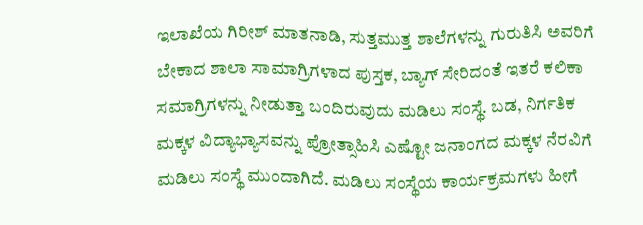ಇಲಾಖೆಯ ಗಿರೀಶ್ ಮಾತನಾಡಿ, ಸುತ್ತಮುತ್ತ ಶಾಲೆಗಳನ್ನು ಗುರುತಿಸಿ ಅವರಿಗೆ ಬೇಕಾದ ಶಾಲಾ ಸಾಮಾಗ್ರಿಗಳಾದ ಪುಸ್ತಕ, ಬ್ಯಾಗ್ ಸೇರಿದಂತೆ ಇತರೆ ಕಲಿಕಾ ಸಮಾಗ್ರಿಗಳನ್ನು ನೀಡುತ್ತಾ ಬಂದಿರುವುದು ಮಡಿಲು ಸಂಸ್ಥೆ. ಬಡ, ನಿರ್ಗತಿಕ ಮಕ್ಕಳ ವಿದ್ಯಾಭ್ಯಾಸವನ್ನು ಪ್ರೋತ್ಸಾಹಿಸಿ ಎಷ್ಟೋ ಜನಾಂಗದ ಮಕ್ಕಳ ನೆರವಿಗೆ ಮಡಿಲು ಸಂಸ್ಥೆ ಮುಂದಾಗಿದೆ. ಮಡಿಲು ಸಂಸ್ಥೆಯ ಕಾರ್ಯಕ್ರಮಗಳು ಹೀಗೆ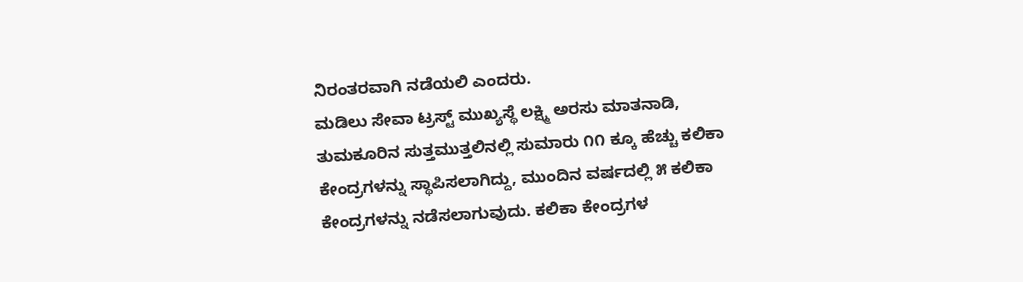ನಿರಂತರವಾಗಿ ನಡೆಯಲಿ ಎಂದರು.
ಮಡಿಲು ಸೇವಾ ಟ್ರಸ್ಟ್ ಮುಖ್ಯಸ್ಥೆ ಲಕ್ಷ್ಮಿ ಅರಸು ಮಾತನಾಡಿ, ತುಮಕೂರಿನ ಸುತ್ತಮುತ್ತಲಿನಲ್ಲಿ ಸುಮಾರು ೧೧ ಕ್ಕೂ ಹೆಚ್ಚು ಕಲಿಕಾ ಕೇಂದ್ರಗಳನ್ನು ಸ್ಥಾಪಿಸಲಾಗಿದ್ದು, ಮುಂದಿನ ವರ್ಷದಲ್ಲಿ ೫ ಕಲಿಕಾ ಕೇಂದ್ರಗಳನ್ನು ನಡೆಸಲಾಗುವುದು. ಕಲಿಕಾ ಕೇಂದ್ರಗಳ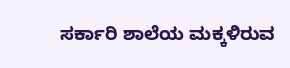ಸರ್ಕಾರಿ ಶಾಲೆಯ ಮಕ್ಕಳಿರುವ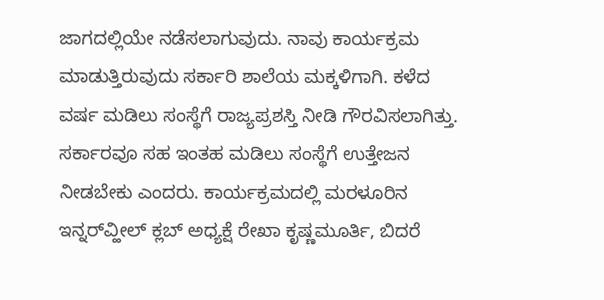ಜಾಗದಲ್ಲಿಯೇ ನಡೆಸಲಾಗುವುದು. ನಾವು ಕಾರ್ಯಕ್ರಮ ಮಾಡುತ್ತಿರುವುದು ಸರ್ಕಾರಿ ಶಾಲೆಯ ಮಕ್ಕಳಿಗಾಗಿ. ಕಳೆದ ವರ್ಷ ಮಡಿಲು ಸಂಸ್ಥೆಗೆ ರಾಜ್ಯಪ್ರಶಸ್ತಿ ನೀಡಿ ಗೌರವಿಸಲಾಗಿತ್ತು. ಸರ್ಕಾರವೂ ಸಹ ಇಂತಹ ಮಡಿಲು ಸಂಸ್ಥೆಗೆ ಉತ್ತೇಜನ ನೀಡಬೇಕು ಎಂದರು. ಕಾರ್ಯಕ್ರಮದಲ್ಲಿ ಮರಳೂರಿನ ಇನ್ನರ್‌ವ್ಹೀಲ್ ಕ್ಲಬ್ ಅಧ್ಯಕ್ಷೆ ರೇಖಾ ಕೃಷ್ಣಮೂರ್ತಿ, ಬಿದರೆ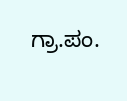ಗ್ರಾ.ಪಂ.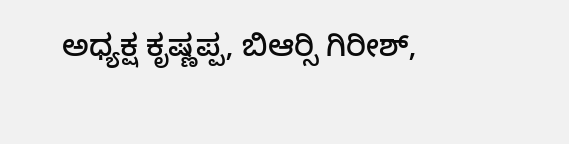ಅಧ್ಯಕ್ಷ ಕೃಷ್ಣಪ್ಪ, ಬಿಆರ್‍ಸಿ ಗಿರೀಶ್,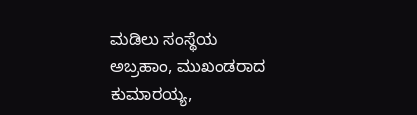ಮಡಿಲು ಸಂಸ್ಥೆಯ ಅಬ್ರಹಾಂ, ಮುಖಂಡರಾದ ಕುಮಾರಯ್ಯ,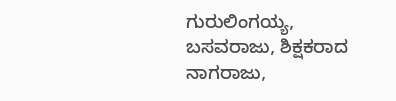ಗುರುಲಿಂಗಯ್ಯ, ಬಸವರಾಜು, ಶಿಕ್ಷಕರಾದ ನಾಗರಾಜು,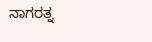ನಾಗರತ್ನ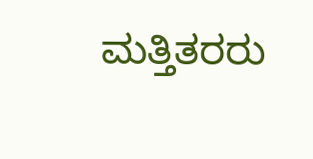ಮತ್ತಿತರರು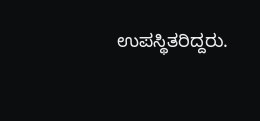ಉಪಸ್ಥಿತರಿದ್ದರು.